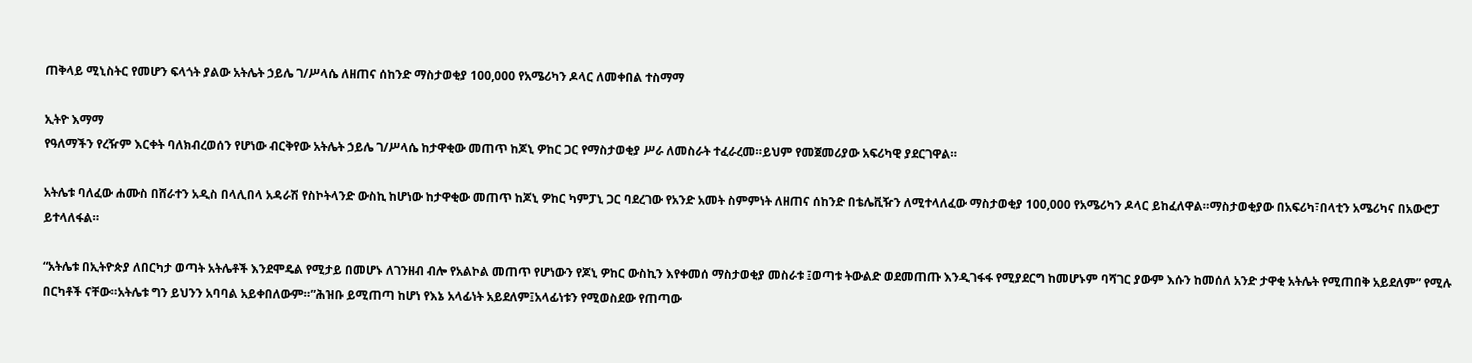ጠቅላይ ሚኒስትር የመሆን ፍላጎት ያልው አትሌት ኃይሌ ገ/ሥላሴ ለዘጠና ሰከንድ ማስታወቂያ 100,000 የአሜሪካን ዶላር ለመቀበል ተስማማ

ኢትዮ እማማ
የዓለማችን የረዥም እርቀት ባለክብረወሰን የሆነው ብርቅየው አትሌት ኃይሌ ገ/ሥላሴ ከታዋቂው መጠጥ ከጆኒ ዎከር ጋር የማስታወቂያ ሥራ ለመስራት ተፈራረመ።ይህም የመጀመሪያው አፍሪካዊ ያደርገዋል።

አትሌቱ ባለፈው ሐሙስ በሸራተን አዲስ በላሊበላ አዳራሽ የስኮትላንድ ውስኪ ከሆነው ከታዋቂው መጠጥ ከጆኒ ዎከር ካምፓኒ ጋር ባደረገው የአንድ አመት ስምምነት ለዘጠና ሰከንድ በቴሌቪዥን ለሚተላለፈው ማስታወቂያ 100,000 የአሜሪካን ዶላር ይከፈለዋል።ማስታወቂያው በአፍሪካ፣በላቲን አሜሪካና በአውሮፓ ይተላለፋል።

“አትሌቱ በኢትዮጵያ ለበርካታ ወጣት አትሌቶች እንደሞዴል የሚታይ በመሆኑ ለገንዘብ ብሎ የአልኮል መጠጥ የሆነውን የጆኒ ዎከር ውስኪን እየቀመሰ ማስታወቂያ መስራቱ ፤ወጣቱ ትውልድ ወደመጠጡ እንዲገፋፋ የሚያደርግ ከመሆኑም ባሻገር ያውም እሱን ከመሰለ አንድ ታዋቂ አትሌት የሚጠበቅ አይደለም” የሚሉ በርካቶች ናቸው።አትሌቱ ግን ይህንን አባባል አይቀበለውም።”ሕዝቡ ይሚጠጣ ከሆነ የእኔ አላፊነት አይደለም፤አላፊነቱን የሚወስደው የጠጣው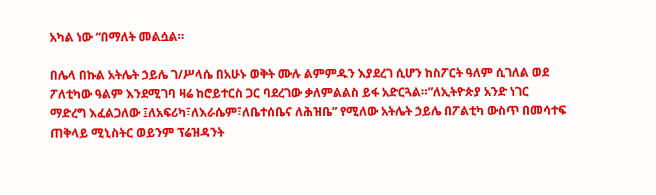አካል ነው “በማለት መልሷል።

በሌላ በኩል አትሌት ኃይሌ ገ/ሥላሴ በአሁኑ ወቅት ሙሉ ልምምዱን እያደረገ ሲሆን ከስፖርት ዓለም ሲገለል ወደ ፖለቲካው ዓልም እንደሚገባ ዛሬ ከሮይተርስ ጋር ባደረገው ቃለምልልስ ይፋ አድርጓል።”ለኢትዮጵያ አንድ ነገር ማድረግ እፈልጋለው ፤ለአፍሪካ፣ለእራሴም፣ለቤተሰቤና ለሕዝቤ” የሚለው አትሌት ኃይሌ በፖልቲካ ውስጥ በመሳተፍ ጠቅላይ ሚኒስትር ወይንም ፕሬዝዳንት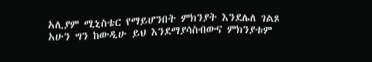አሊያም ሚኒስቴር የማይሆንበት ምክንያት እንደሌለ ገልጾ አሁን ግን ከውዲሁ ይህ እንደማያሳስብውና ምክንያቱም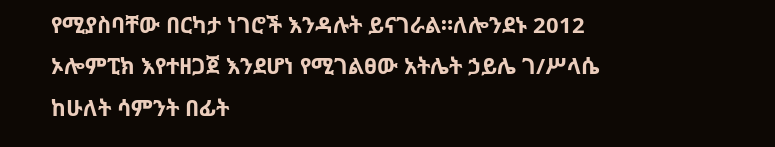የሚያስባቸው በርካታ ነገሮች እንዳሉት ይናገራል።ለሎንደኑ 2012 ኦሎምፒክ እየተዘጋጀ እንደሆነ የሚገልፀው አትሌት ኃይሌ ገ/ሥላሴ ከሁለት ሳምንት በፊት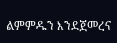ልምምዱን እንደጀመረና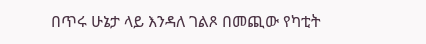በጥሩ ሁኔታ ላይ እንዳለ ገልጾ በመጪው የካቲት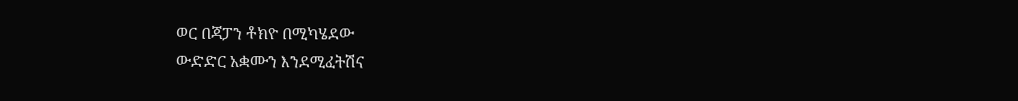ወር በጃፓን ቶክዮ በሚካሄደው
ውድድር አቋሙን እንደሚፈትሽና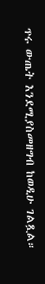ጥሩ ውጤት እንደሚያስመዘግብ ከወዲሁ ገልጿል።